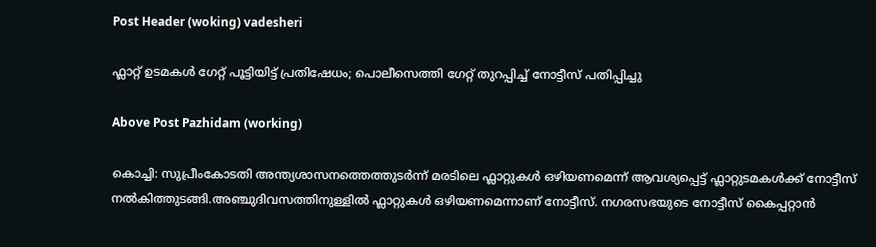Post Header (woking) vadesheri

ഫ്ലാറ്റ് ഉടമകള്‍ ഗേറ്റ് പൂട്ടിയിട്ട് പ്രതിഷേധം; പൊലീസെത്തി ഗേറ്റ് തുറപ്പിച്ച്‌ നോട്ടീസ് പതിപ്പിച്ചു

Above Post Pazhidam (working)

കൊച്ചി: സുപ്രീംകോടതി അന്ത്യശാസനത്തെത്തുടർന്ന് മരടിലെ ഫ്ലാറ്റുകൾ ഒഴിയണമെന്ന് ആവശ്യപ്പെട്ട് ഫ്ലാറ്റുടമകൾക്ക് നോട്ടീസ് നൽകിത്തുടങ്ങി.അഞ്ചുദിവസത്തിനുള്ളിൽ ഫ്ലാറ്റുകൾ ഒഴിയണമെന്നാണ് നോട്ടീസ്. നഗരസഭയുടെ നോട്ടീസ് കൈപ്പറ്റാൻ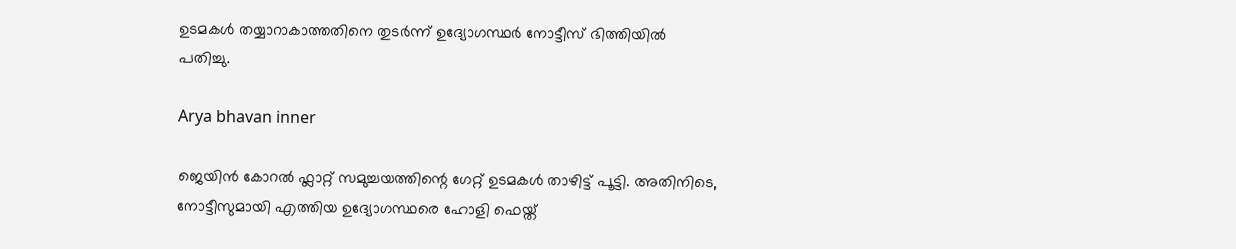ഉടമകൾ തയ്യാറാകാത്തതിനെ തുടർന്ന് ഉദ്യോഗസ്ഥർ നോട്ടീസ് ഭിത്തിയിൽ പതിച്ചു.

Arya bhavan inner

ജെയിൻ കോറൽ ഫ്ലാറ്റ് സമുച്ചയത്തിന്റെ ഗേറ്റ് ഉടമകൾ താഴിട്ട് പൂട്ടി. അതിനിടെ, നോട്ടീസുമായി എത്തിയ ഉദ്യോഗസ്ഥരെ ഹോളി ഫെയ്ത്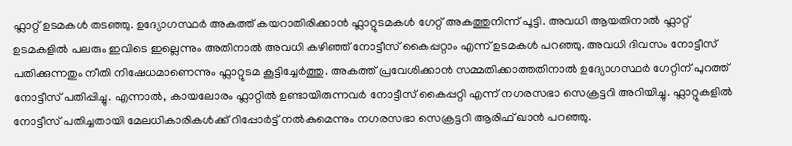ഫ്ലാറ്റ് ഉടമകൾ തടഞ്ഞു. ഉദ്യോഗസ്ഥര്‍ അകത്ത് കയറാതിരിക്കാന്‍ ഫ്ലാറ്റുടമകൾ ഗേറ്റ് അകത്തുനിന്ന് പൂട്ടി. അവധി ആയതിനാൽ ഫ്ലാറ്റ് ഉടമകളിൽ പലരും ഇവിടെ ഇല്ലെന്നും അതിനാൽ അവധി കഴിഞ്ഞ് നോട്ടീസ് കൈപ്പറ്റാം എന്ന് ഉടമകൾ പറഞ്ഞു. അവധി ദിവസം നോട്ടീസ് പതിക്കുന്നതും നീതി നിഷേധമാണെന്നും ഫ്ലാറ്റുടമ കൂട്ടിച്ചേര്‍ത്തു. അകത്ത് പ്രവേശിക്കാൻ സമ്മതിക്കാത്തതിനാൽ ഉദ്യോഗസ്ഥർ ഗേറ്റിന് പുറത്ത് നോട്ടീസ് പതിപ്പിച്ചു. എന്നാല്‍, കായലോരം ഫ്ലാറ്റിൽ ഉണ്ടായിരുന്നവർ നോട്ടീസ് കൈപ്പറ്റി എന്ന് നഗരസഭാ സെക്രട്ടറി അറിയിച്ചു. ഫ്ലാറ്റുകളില്‍ നോട്ടീസ് പതിച്ചതായി മേലധികാരികൾക്ക് റിപ്പോർട്ട്‌ നൽകുമെന്നും നഗരസഭാ സെക്രട്ടറി ആരിഫ് ഖാൻ പറഞ്ഞു.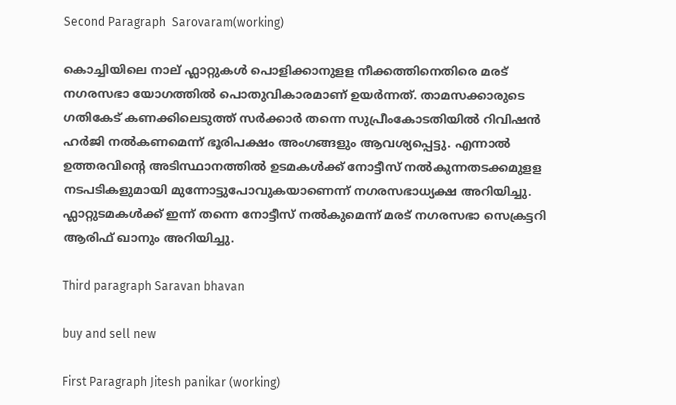Second Paragraph  Sarovaram(working)

കൊച്ചിയിലെ നാല് ഫ്ലാറ്റുകൾ പൊളിക്കാനുളള നീക്കത്തിനെതിരെ മരട് നഗരസഭാ യോഗത്തിൽ പൊതുവികാരമാണ് ഉയര്‍ന്നത്. താമസക്കാരുടെ ഗതികേട് കണക്കിലെടുത്ത് സർക്കാർ തന്നെ സുപ്രീംകോടതിയിൽ റിവിഷൻ ഹർജി നൽകണമെന്ന് ഭൂരിപക്ഷം അംഗങ്ങളും ആവശ്യപ്പെട്ടു. എന്നാൽ ഉത്തരവിന്‍റെ അടിസ്ഥാനത്തിൽ ഉടമകൾക്ക് നോട്ടീസ് നൽകുന്നതടക്കമുളള നടപടികളുമായി മുന്നോട്ടുപോവുകയാണെന്ന് നഗരസഭാധ്യക്ഷ അറിയിച്ചു. ഫ്ലാറ്റുടമകൾക്ക് ഇന്ന് തന്നെ നോട്ടീസ് നൽകുമെന്ന് മരട് നഗരസഭാ സെക്രട്ടറി ആരിഫ് ഖാനും അറിയിച്ചു.

Third paragraph Saravan bhavan

buy and sell new

First Paragraph Jitesh panikar (working)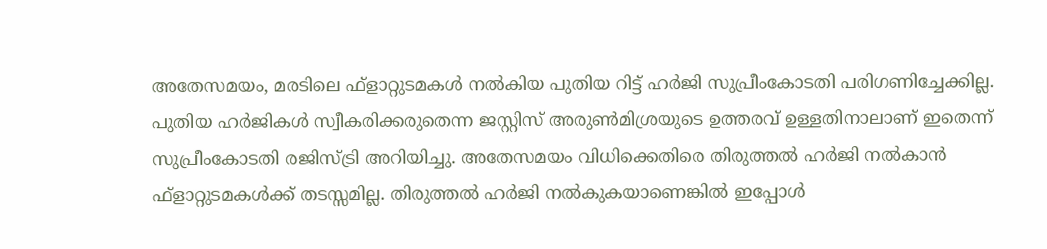അതേസമയം, മരടിലെ ഫ്ളാറ്റുടമകൾ നൽകിയ പുതിയ റിട്ട് ഹര്‍ജി സുപ്രീംകോടതി പരിഗണിച്ചേക്കില്ല. പുതിയ ഹര്‍ജികൾ സ്വീകരിക്കരുതെന്ന ജസ്റ്റിസ് അരുണ്‍മിശ്രയുടെ ഉത്തരവ് ഉള്ളതിനാലാണ് ഇതെന്ന് സുപ്രീംകോടതി രജിസ്ട്രി അറിയിച്ചു. അതേസമയം വിധിക്കെതിരെ തിരുത്തൽ ഹര്‍ജി നൽകാൻ ഫ്ളാറ്റുടമകൾക്ക് തടസ്സമില്ല. തിരുത്തൽ ഹര്‍ജി നൽകുകയാണെങ്കിൽ ഇപ്പോൾ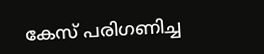കേസ് പരിഗണിച്ച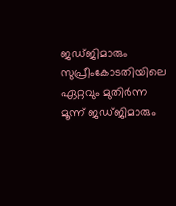ജഡ്ജിമാരും സുപ്രീംകോടതിയിലെ ഏറ്റവും മുതിര്‍ന്ന മൂന്ന് ജഡ്ജിമാരും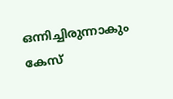ഒന്നിച്ചിരുന്നാകും കേസ്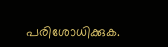പരിശോധിക്കുക.